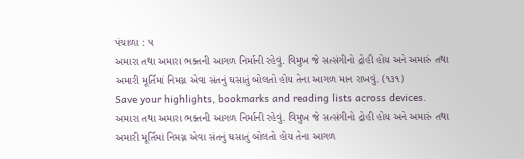પંચાળા : ૫
અમારા તથા અમારા ભક્તની આગળ નિર્માની રહેવું. વિમુખ જે સત્સંગીનો દ્રોહી હોય અને અમારું તથા અમારી મૂર્તિમાં નિમગ્ન એવા સંતનું ઘસાતું બોલતો હોય તેના આગળ માન રાખવું. (૧૩૧)
Save your highlights, bookmarks and reading lists across devices.
અમારા તથા અમારા ભક્તની આગળ નિર્માની રહેવું. વિમુખ જે સત્સંગીનો દ્રોહી હોય અને અમારું તથા અમારી મૂર્તિમાં નિમગ્ન એવા સંતનું ઘસાતું બોલતો હોય તેના આગળ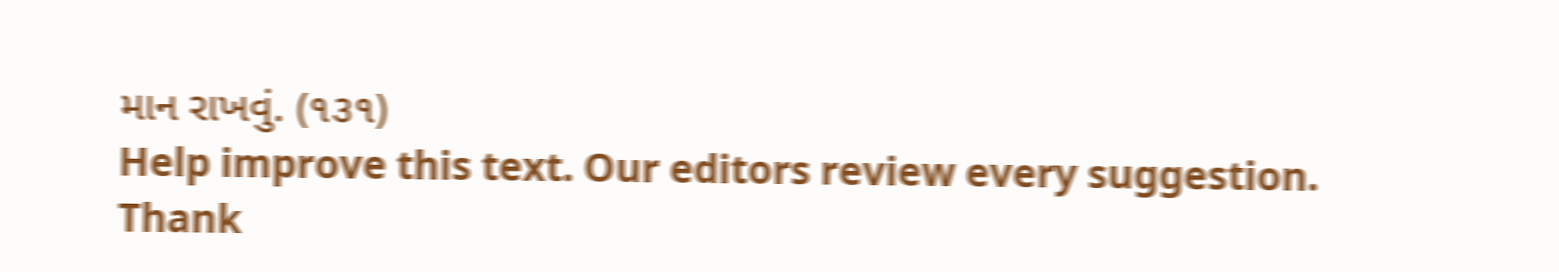માન રાખવું. (૧૩૧)
Help improve this text. Our editors review every suggestion.
Thank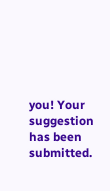you! Your suggestion has been submitted.